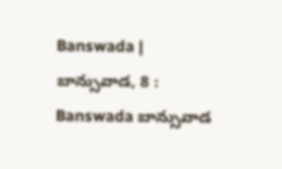Banswada | బాన్సువాడ, 8 : Banswada బాన్సువాడ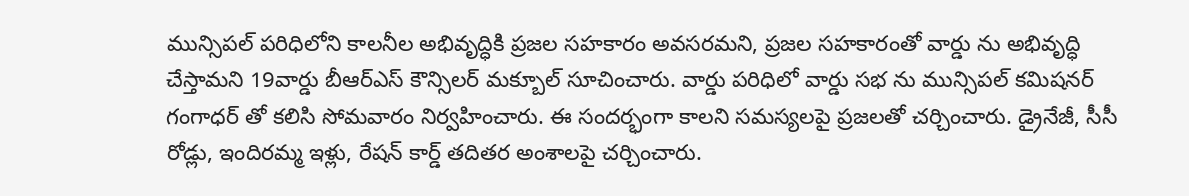మున్సిపల్ పరిధిలోని కాలనీల అభివృద్ధికి ప్రజల సహకారం అవసరమని, ప్రజల సహకారంతో వార్డు ను అభివృద్ధి చేస్తామని 19వార్డు బీఆర్ఎస్ కౌన్సిలర్ మక్బూల్ సూచించారు. వార్డు పరిధిలో వార్డు సభ ను మున్సిపల్ కమిషనర్ గంగాధర్ తో కలిసి సోమవారం నిర్వహించారు. ఈ సందర్భంగా కాలని సమస్యలపై ప్రజలతో చర్చించారు. డ్రైనేజీ, సీసీ రోడ్లు, ఇందిరమ్మ ఇళ్లు, రేషన్ కార్డ్ తదితర అంశాలపై చర్చించారు.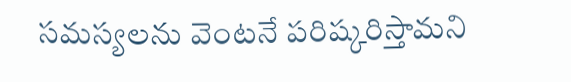సమస్యలను వెంటనే పరిష్కరిస్తామని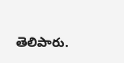తెలిపారు.